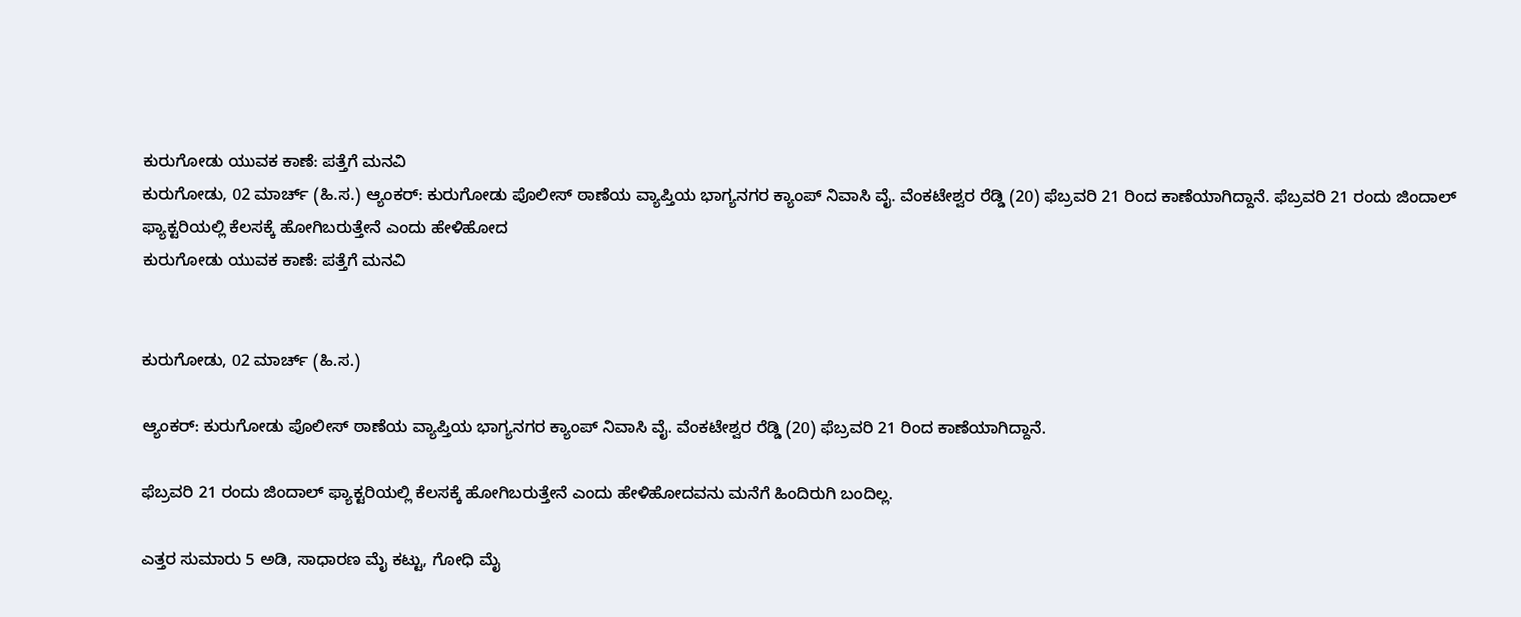ಕುರುಗೋಡು ಯುವಕ ಕಾಣೆ: ಪತ್ತೆಗೆ ಮನವಿ
ಕುರುಗೋಡು, 02 ಮಾರ್ಚ್ (ಹಿ.ಸ.) ಆ್ಯಂಕರ್: ಕುರುಗೋಡು ಪೊಲೀಸ್ ಠಾಣೆಯ ವ್ಯಾಪ್ತಿಯ ಭಾಗ್ಯನಗರ ಕ್ಯಾಂಪ್ ನಿವಾಸಿ ವೈ. ವೆಂಕಟೇಶ್ವರ ರೆಡ್ಡಿ (20) ಫೆಬ್ರವರಿ 21 ರಿಂದ ಕಾಣೆಯಾಗಿದ್ದಾನೆ. ಫೆಬ್ರವರಿ 21 ರಂದು ಜಿಂದಾಲ್ ಫ್ಯಾಕ್ಟರಿಯಲ್ಲಿ ಕೆಲಸಕ್ಕೆ ಹೋಗಿಬರುತ್ತೇನೆ ಎಂದು ಹೇಳಿಹೋದ
ಕುರುಗೋಡು ಯುವಕ ಕಾಣೆ: ಪತ್ತೆಗೆ ಮನವಿ


ಕುರುಗೋಡು, 02 ಮಾರ್ಚ್ (ಹಿ.ಸ.)

ಆ್ಯಂಕರ್: ಕುರುಗೋಡು ಪೊಲೀಸ್ ಠಾಣೆಯ ವ್ಯಾಪ್ತಿಯ ಭಾಗ್ಯನಗರ ಕ್ಯಾಂಪ್ ನಿವಾಸಿ ವೈ. ವೆಂಕಟೇಶ್ವರ ರೆಡ್ಡಿ (20) ಫೆಬ್ರವರಿ 21 ರಿಂದ ಕಾಣೆಯಾಗಿದ್ದಾನೆ.

ಫೆಬ್ರವರಿ 21 ರಂದು ಜಿಂದಾಲ್ ಫ್ಯಾಕ್ಟರಿಯಲ್ಲಿ ಕೆಲಸಕ್ಕೆ ಹೋಗಿಬರುತ್ತೇನೆ ಎಂದು ಹೇಳಿಹೋದವನು ಮನೆಗೆ ಹಿಂದಿರುಗಿ ಬಂದಿಲ್ಲ.

ಎತ್ತರ ಸುಮಾರು 5 ಅಡಿ, ಸಾಧಾರಣ ಮೈ ಕಟ್ಟು, ಗೋಧಿ ಮೈ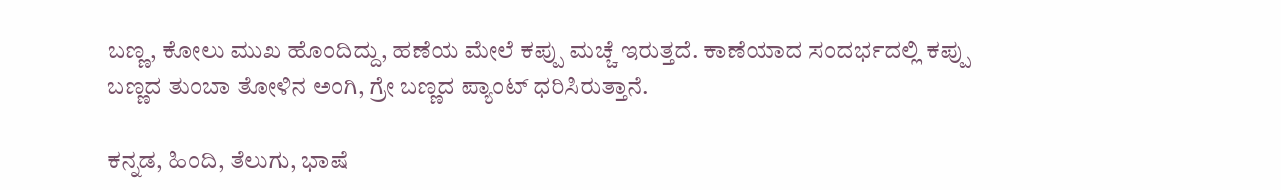ಬಣ್ಣ, ಕೋಲು ಮುಖ ಹೊಂದಿದ್ದು, ಹಣೆಯ ಮೇಲೆ ಕಪ್ಪು ಮಚ್ಚೆ ಇರುತ್ತದೆ. ಕಾಣೆಯಾದ ಸಂದರ್ಭದಲ್ಲಿ ಕಪ್ಪು ಬಣ್ಣದ ತುಂಬಾ ತೋಳಿನ ಅಂಗಿ, ಗ್ರೇ ಬಣ್ಣದ ಪ್ಯಾಂಟ್ ಧರಿಸಿರುತ್ತಾನೆ.

ಕನ್ನಡ, ಹಿಂದಿ, ತೆಲುಗು, ಭಾಷೆ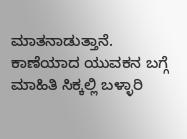ಮಾತನಾಡುತ್ತಾನೆ. ಕಾಣೆಯಾದ ಯುವಕನ ಬಗ್ಗೆ ಮಾಹಿತಿ ಸಿಕ್ಕಲ್ಲಿ ಬಳ್ಳಾರಿ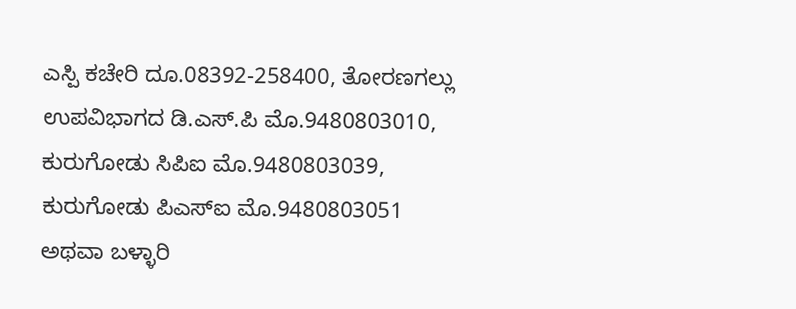ಎಸ್ಪಿ ಕಚೇರಿ ದೂ.08392-258400, ತೋರಣಗಲ್ಲು ಉಪವಿಭಾಗದ ಡಿ.ಎಸ್.ಪಿ ಮೊ.9480803010, ಕುರುಗೋಡು ಸಿಪಿಐ ಮೊ.9480803039, ಕುರುಗೋಡು ಪಿಎಸ್ಐ ಮೊ.9480803051 ಅಥವಾ ಬಳ್ಳಾರಿ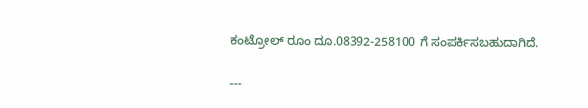ಕಂಟ್ರೋಲ್ ರೂಂ ದೂ.08392-258100 ಗೆ ಸಂಪರ್ಕಿಸಬಹುದಾಗಿದೆ.

---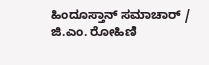ಹಿಂದೂಸ್ತಾನ್ ಸಮಾಚಾರ್ / ಜಿ.ಎಂ. ರೋಹಿಣಿ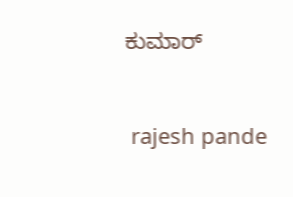ಕುಮಾರ್


 rajesh pande